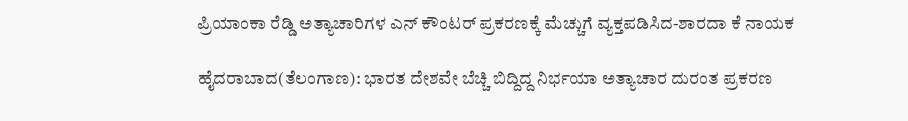ಪ್ರಿಯಾಂಕಾ ರೆಡ್ಡಿ ಅತ್ಯಾಚಾರಿಗಳ ಎನ್ ಕೌಂಟರ್ ಪ್ರಕರಣಕ್ಕೆ ಮೆಚ್ಚುಗೆ ವ್ಯಕ್ತಪಡಿಸಿದ-ಶಾರದಾ ಕೆ ನಾಯಕ

ಹೈದರಾಬಾದ(ತೆಲಂಗಾಣ): ಭಾರತ ದೇಶವೇ ಬೆಚ್ಚಿ ಬಿದ್ದಿದ್ದ ನಿರ್ಭಯಾ ಅತ್ಯಾಚಾರ ದುರಂತ ಪ್ರಕರಣ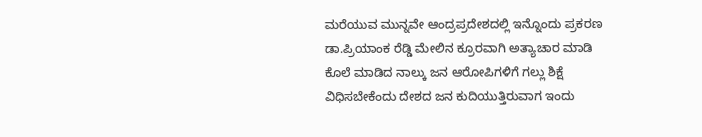ಮರೆಯುವ ಮುನ್ನವೇ ಆಂದ್ರಪ್ರದೇಶದಲ್ಲಿ ಇನ್ನೊಂದು ಪ್ರಕರಣ ಡಾ.ಪ್ರಿಯಾಂಕ ರೆಡ್ಡಿ ಮೇಲಿನ ಕ್ರೂರವಾಗಿ ಅತ್ಯಾಚಾರ ಮಾಡಿ ಕೊಲೆ ಮಾಡಿದ ನಾಲ್ಕು ಜನ ಆರೋಪಿಗಳಿಗೆ ಗಲ್ಲು ಶಿಕ್ಷೆ ವಿಧಿಸಬೇಕೆಂದು ದೇಶದ ಜನ ಕುದಿಯುತ್ತಿರುವಾಗ ಇಂದು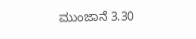ಮುಂಜಾನೆ 3.30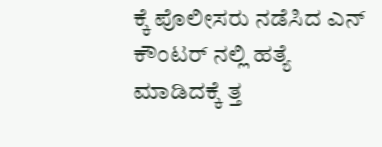ಕ್ಕೆ ಪೊಲೀಸರು ನಡೆಸಿದ ಎನ್ ಕೌಂಟರ್ ನಲ್ಲಿ ಹತ್ಯೆ ಮಾಡಿದಕ್ಕೆ ತ್ತ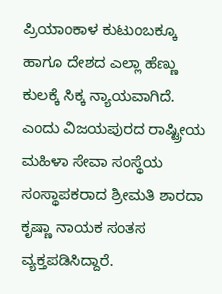ಪ್ರಿಯಾಂಕಾಳ ಕುಟುಂಬಕ್ಕೂ ಹಾಗೂ ದೇಶದ ಎಲ್ಲಾ ಹೆಣ್ಣು ಕುಲಕ್ಕೆ ಸಿಕ್ಕ ನ್ಯಾಯವಾಗಿದೆ. ಎಂದು ವಿಜಯಪುರದ ರಾಷ್ಟ್ರೀಯ ಮಹಿಳಾ ಸೇವಾ ಸಂಸ್ಥೆಯ ಸಂಸ್ಥಾಪಕರಾದ ಶ್ರೀಮತಿ ಶಾರದಾ ಕೃಷ್ಣಾ ನಾಯಕ ಸಂತಸ ವ್ಯಕ್ತಪಡಿಸಿದ್ದಾರೆ.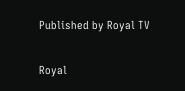Published by Royal TV

Royal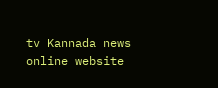tv Kannada news online website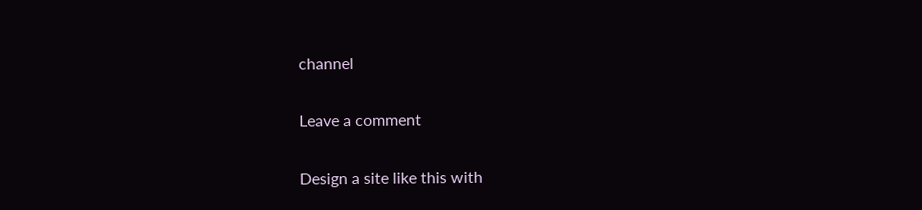channel

Leave a comment

Design a site like this with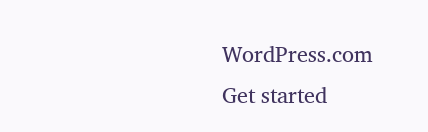WordPress.com
Get started